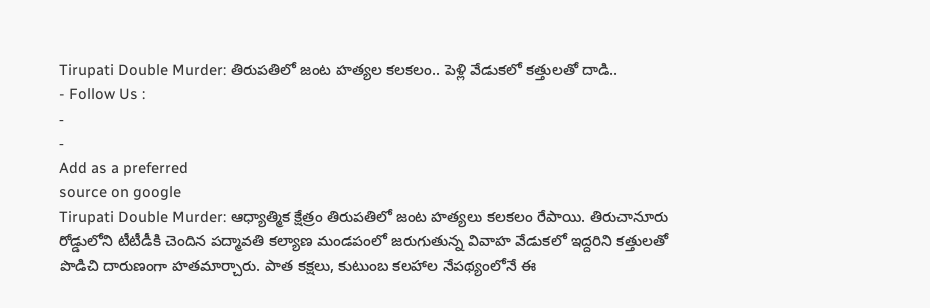Tirupati Double Murder: తిరుపతిలో జంట హత్యల కలకలం.. పెళ్లి వేడుకలో కత్తులతో దాడి..
- Follow Us :
-
-
Add as a preferred
source on google
Tirupati Double Murder: ఆధ్యాత్మిక క్షేత్రం తిరుపతిలో జంట హత్యలు కలకలం రేపాయి. తిరుచానూరు రోడ్డులోని టీటీడీకి చెందిన పద్మావతి కల్యాణ మండపంలో జరుగుతున్న వివాహ వేడుకలో ఇద్దరిని కత్తులతో పొడిచి దారుణంగా హతమార్చారు. పాత కక్షలు, కుటుంబ కలహాల నేపథ్యంలోనే ఈ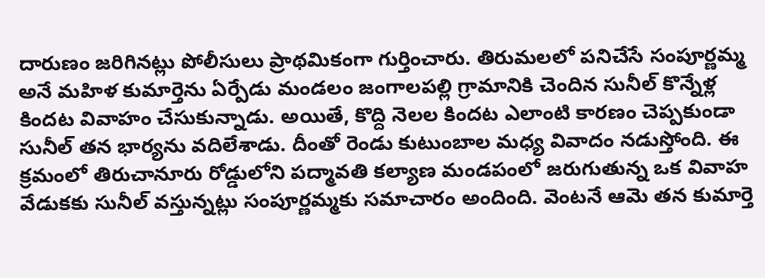దారుణం జరిగినట్లు పోలీసులు ప్రాథమికంగా గుర్తించారు. తిరుమలలో పనిచేసే సంపూర్ణమ్మ అనే మహిళ కుమార్తెను ఏర్పేడు మండలం జంగాలపల్లి గ్రామానికి చెందిన సునీల్ కొన్నేళ్ల కిందట వివాహం చేసుకున్నాడు. అయితే, కొద్ది నెలల కిందట ఎలాంటి కారణం చెప్పకుండా సునీల్ తన భార్యను వదిలేశాడు. దీంతో రెండు కుటుంబాల మధ్య వివాదం నడుస్తోంది. ఈ క్రమంలో తిరుచానూరు రోడ్డులోని పద్మావతి కల్యాణ మండపంలో జరుగుతున్న ఒక వివాహ వేడుకకు సునీల్ వస్తున్నట్లు సంపూర్ణమ్మకు సమాచారం అందింది. వెంటనే ఆమె తన కుమార్తె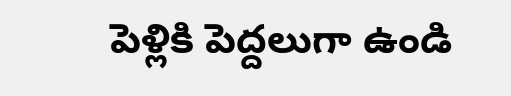పెళ్లికి పెద్దలుగా ఉండి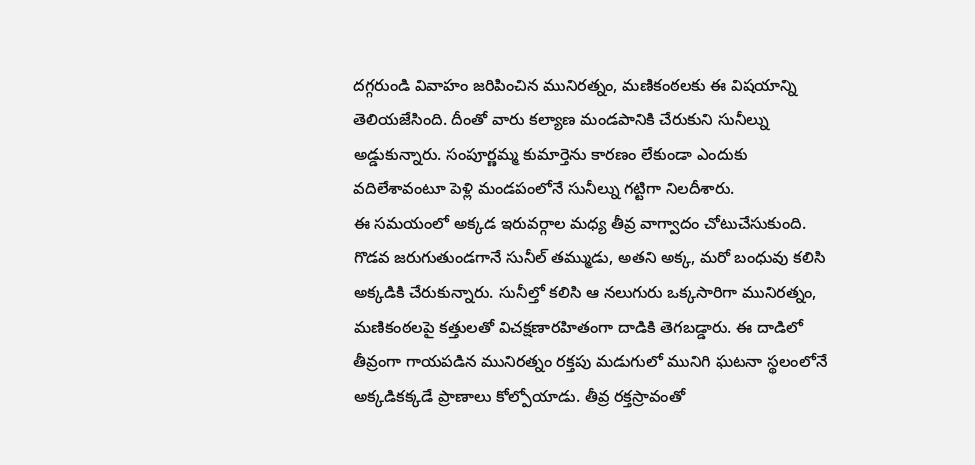దగ్గరుండి వివాహం జరిపించిన మునిరత్నం, మణికంఠలకు ఈ విషయాన్ని తెలియజేసింది. దీంతో వారు కల్యాణ మండపానికి చేరుకుని సునీల్ను అడ్డుకున్నారు. సంపూర్ణమ్మ కుమార్తెను కారణం లేకుండా ఎందుకు వదిలేశావంటూ పెళ్లి మండపంలోనే సునీల్ను గట్టిగా నిలదీశారు.
ఈ సమయంలో అక్కడ ఇరువర్గాల మధ్య తీవ్ర వాగ్వాదం చోటుచేసుకుంది. గొడవ జరుగుతుండగానే సునీల్ తమ్ముడు, అతని అక్క, మరో బంధువు కలిసి అక్కడికి చేరుకున్నారు. సునీల్తో కలిసి ఆ నలుగురు ఒక్కసారిగా మునిరత్నం, మణికంఠలపై కత్తులతో విచక్షణారహితంగా దాడికి తెగబడ్డారు. ఈ దాడిలో తీవ్రంగా గాయపడిన మునిరత్నం రక్తపు మడుగులో మునిగి ఘటనా స్థలంలోనే అక్కడికక్కడే ప్రాణాలు కోల్పోయాడు. తీవ్ర రక్తస్రావంతో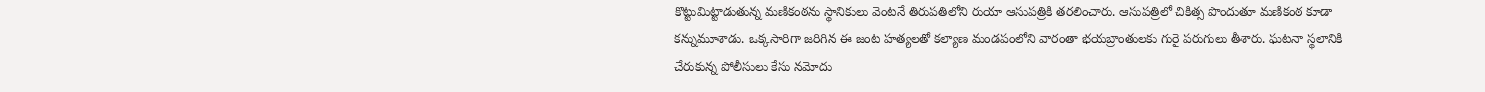కొట్టుమిట్టాడుతున్న మణికంఠను స్థానికులు వెంటనే తిరుపతిలోని రుయా ఆసుపత్రికి తరలించారు. ఆసుపత్రిలో చికిత్స పొందుతూ మణికంఠ కూడా కన్నుమూశాడు. ఒక్కసారిగా జరిగిన ఈ జంట హత్యలతో కల్యాణ మండపంలోని వారంతా భయబ్రాంతులకు గురై పరుగులు తీశారు. ఘటనా స్థలానికి చేరుకున్న పోలీసులు కేసు నమోదు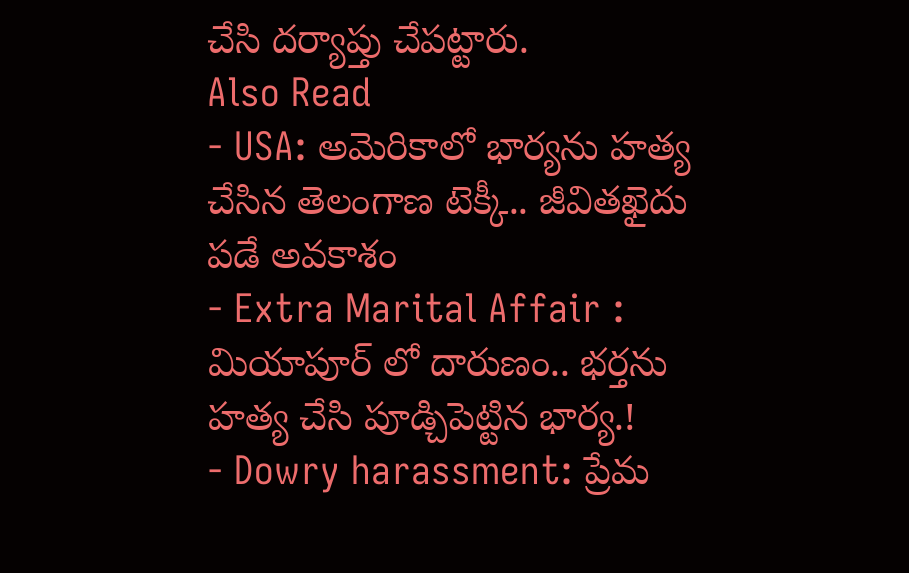చేసి దర్యాప్తు చేపట్టారు.
Also Read
- USA: అమెరికాలో భార్యను హత్య చేసిన తెలంగాణ టెక్కీ.. జీవితఖైదు పడే అవకాశం
- Extra Marital Affair : మియాపూర్ లో దారుణం.. భర్తను హత్య చేసి పూడ్చిపెట్టిన భార్య.!
- Dowry harassment: ప్రేమ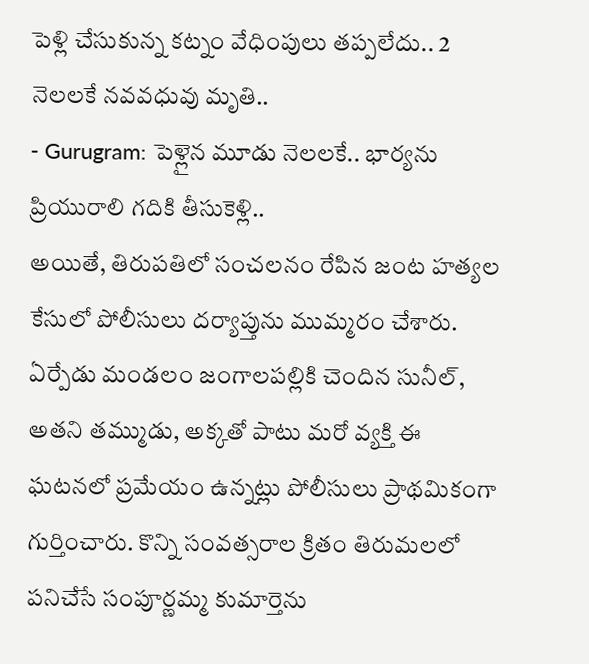పెళ్లి చేసుకున్న కట్నం వేధింపులు తప్పలేదు.. 2 నెలలకే నవవధువు మృతి..
- Gurugram: పెళ్లైన మూడు నెలలకే.. భార్యను ప్రియురాలి గదికి తీసుకెళ్లి..
అయితే, తిరుపతిలో సంచలనం రేపిన జంట హత్యల కేసులో పోలీసులు దర్యాప్తును ముమ్మరం చేశారు. ఏర్పేడు మండలం జంగాలపల్లికి చెందిన సునీల్, అతని తమ్ముడు, అక్కతో పాటు మరో వ్యక్తి ఈ ఘటనలో ప్రమేయం ఉన్నట్లు పోలీసులు ప్రాథమికంగా గుర్తించారు. కొన్ని సంవత్సరాల క్రితం తిరుమలలో పనిచేసే సంపూర్ణమ్మ కుమార్తెను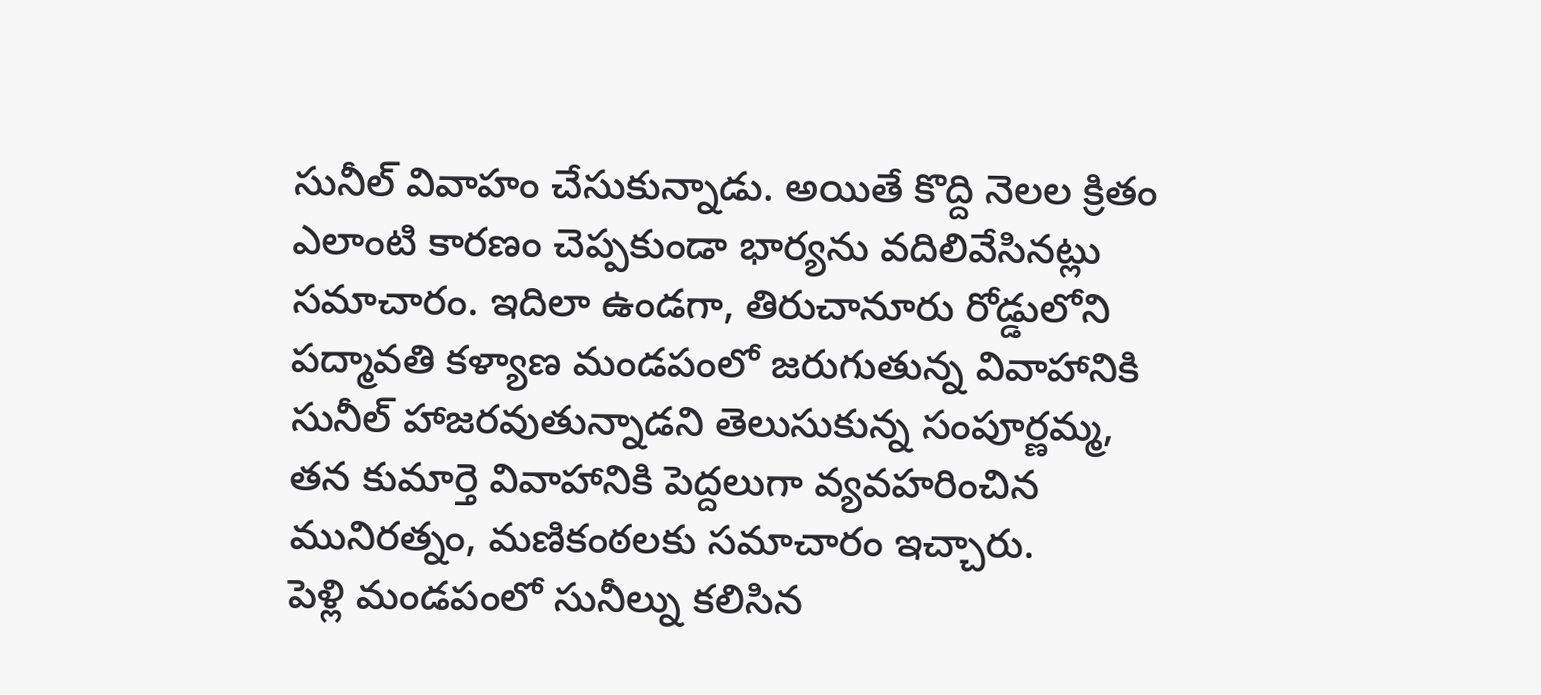సునీల్ వివాహం చేసుకున్నాడు. అయితే కొద్ది నెలల క్రితం ఎలాంటి కారణం చెప్పకుండా భార్యను వదిలివేసినట్లు సమాచారం. ఇదిలా ఉండగా, తిరుచానూరు రోడ్డులోని పద్మావతి కళ్యాణ మండపంలో జరుగుతున్న వివాహానికి సునీల్ హాజరవుతున్నాడని తెలుసుకున్న సంపూర్ణమ్మ, తన కుమార్తె వివాహానికి పెద్దలుగా వ్యవహరించిన మునిరత్నం, మణికంఠలకు సమాచారం ఇచ్చారు.
పెళ్లి మండపంలో సునీల్ను కలిసిన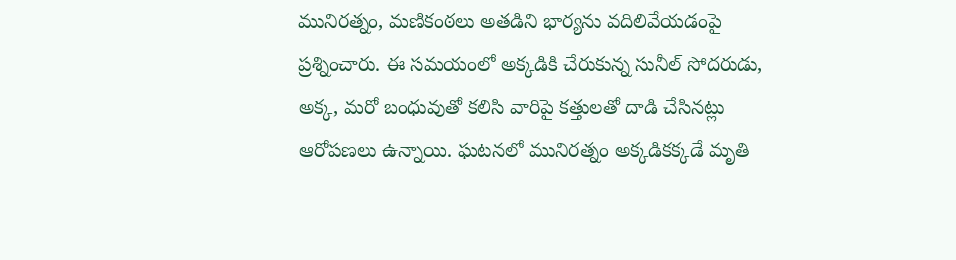మునిరత్నం, మణికంఠలు అతడిని భార్యను వదిలివేయడంపై ప్రశ్నించారు. ఈ సమయంలో అక్కడికి చేరుకున్న సునీల్ సోదరుడు, అక్క, మరో బంధువుతో కలిసి వారిపై కత్తులతో దాడి చేసినట్లు ఆరోపణలు ఉన్నాయి. ఘటనలో మునిరత్నం అక్కడికక్కడే మృతి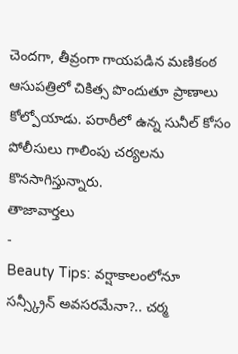చెందగా, తీవ్రంగా గాయపడిన మణికంఠ ఆసుపత్రిలో చికిత్స పొందుతూ ప్రాణాలు కోల్పోయాడు. పరారీలో ఉన్న సునీల్ కోసం పోలీసులు గాలింపు చర్యలను కొనసాగిస్తున్నారు.
తాజావార్తలు
-
Beauty Tips: వర్షాకాలంలోనూ సన్స్క్రీన్ అవసరమేనా?.. చర్మ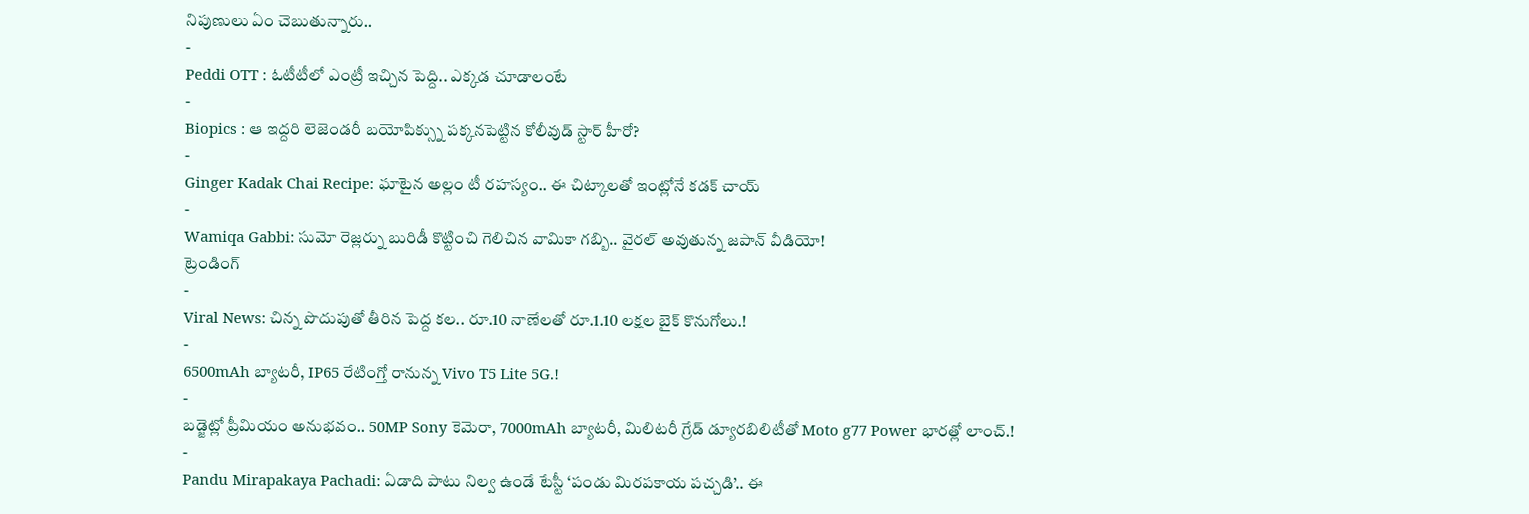నిపుణులు ఏం చెబుతున్నారు..
-
Peddi OTT : ఓటీటీలో ఎంట్రీ ఇచ్చిన పెద్ది.. ఎక్కడ చూడాలంటే
-
Biopics : ఆ ఇద్దరి లెజెండరీ బయోపిక్స్ను పక్కనపెట్టిన కోలీవుడ్ స్టార్ హీరో?
-
Ginger Kadak Chai Recipe: ఘాటైన అల్లం టీ రహస్యం.. ఈ చిట్కాలతో ఇంట్లోనే కడక్ చాయ్
-
Wamiqa Gabbi: సుమో రెజ్లర్ను బురిడీ కొట్టించి గెలిచిన వామికా గబ్బి.. వైరల్ అవుతున్న జపాన్ వీడియో!
ట్రెండింగ్
-
Viral News: చిన్న పొదుపుతో తీరిన పెద్ద కల.. రూ.10 నాణేలతో రూ.1.10 లక్షల బైక్ కొనుగోలు.!
-
6500mAh బ్యాటరీ, IP65 రేటింగ్తో రానున్న Vivo T5 Lite 5G.!
-
బడ్జెట్లో ప్రీమియం అనుభవం.. 50MP Sony కెమెరా, 7000mAh బ్యాటరీ, మిలిటరీ గ్రేడ్ డ్యూరబిలిటీతో Moto g77 Power భారత్లో లాంచ్.!
-
Pandu Mirapakaya Pachadi: ఏడాది పాటు నిల్వ ఉండే టేస్టీ ‘పండు మిరపకాయ పచ్చడి’.. ఈ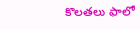కొలతలు ఫాలో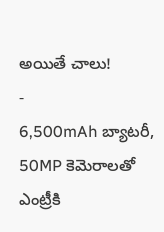అయితే చాలు!
-
6,500mAh బ్యాటరీ, 50MP కెమెరాలతో ఎంట్రీకి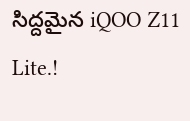సిద్దమైన iQOO Z11 Lite.!